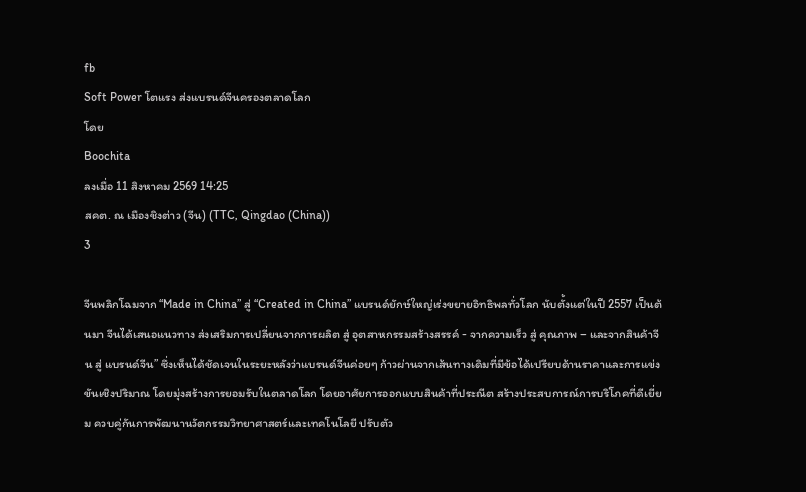fb
Soft Power โตแรง ส่งแบรนด์จีนครองตลาดโลก
โดย
Boochita
ลงเมื่อ 11 สิงหาคม 2569 14:25
สคต. ณ เมืองชิงต่าว (จีน) (TTC, Qingdao (China))
3

จีนพลิกโฉมจาก “Made in China” สู่ “Created in China” แบรนด์ยักษ์ใหญ่เร่งขยายอิทธิพลทั่วโลก นับตั้งแต่ในปี 2557 เป็นต้นมา จีนได้เสนอแนวทาง ส่งเสริมการเปลี่ยนจากการผลิต สู่ อุตสาหกรรมสร้างสรรค์ - จากความเร็ว สู่ คุณภาพ – และจากสินค้าจีน สู่ แบรนด์จีน” ซึ่งเห็นได้ชัดเจนในระยะหลังว่าแบรนด์จีนค่อยๆ ก้าวผ่านจากเส้นทางเดิมที่มีข้อได้เปรียบด้านราคาและการแข่งขันเชิงปริมาณ โดยมุ่งสร้างการยอมรับในตลาดโลก โดยอาศัยการออกแบบสินค้าที่ประณีต สร้างประสบการณ์การบริโภคที่ดีเยี่ยม ควบคู่กันการพัฒนานวัตกรรมวิทยาศาสตร์และเทคโนโลยี ปรับตัว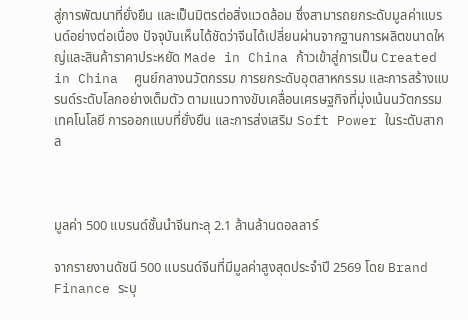สู่การพัฒนาที่ยั่งยืน และเป็นมิตรต่อสิ่งแวดล้อม ซึ่งสามารถยกระดับมูลค่าแบรนด์อย่างต่อเนื่อง ปัจจุบันเห็นได้ชัดว่าจีนได้เปลี่ยนผ่านจากฐานการผลิตขนาดใหญ่และสินค้าราคาประหยัด Made in China ก้าวเข้าสู่การเป็น Created in China  ศูนย์กลางนวัตกรรม การยกระดับอุตสาหกรรม และการสร้างแบรนด์ระดับโลกอย่างเต็มตัว ตามแนวทางขับเคลื่อนเศรษฐกิจที่มุ่งเน้นนวัตกรรม เทคโนโลยี การออกแบบที่ยั่งยืน และการส่งเสริม Soft Power ในระดับสากล



มูลค่า 500 แบรนด์ชั้นนำจีนทะลุ 2.1 ล้านล้านดอลลาร์

จากรายงานดัชนี 500 แบรนด์จีนที่มีมูลค่าสูงสุดประจำปี 2569 โดย Brand Finance ระบุ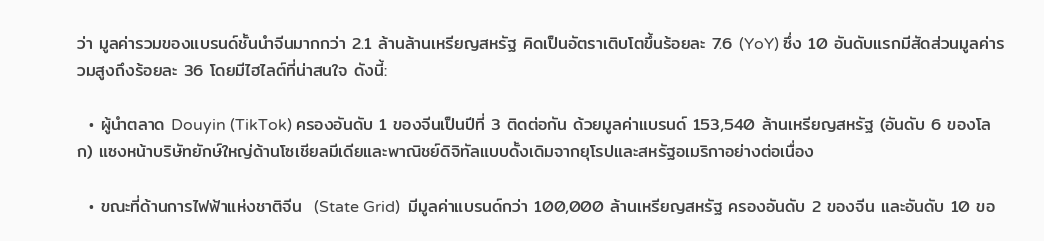ว่า มูลค่ารวมของแบรนด์ชั้นนำจีนมากกว่า 2.1 ล้านล้านเหรียญสหรัฐ คิดเป็นอัตราเติบโตขึ้นร้อยละ 7.6 (YoY) ซึ่ง 10 อันดับแรกมีสัดส่วนมูลค่ารวมสูงถึงร้อยละ 36 โดยมีไฮไลต์ที่น่าสนใจ ดังนี้:

  • ผู้นำตลาด Douyin (TikTok) ครองอันดับ 1 ของจีนเป็นปีที่ 3 ติดต่อกัน ด้วยมูลค่าแบรนด์ 153,540 ล้านเหรียญสหรัฐ (อันดับ 6 ของโลก) แซงหน้าบริษัทยักษ์ใหญ่ด้านโซเชียลมีเดียและพาณิชย์ดิจิทัลแบบดั้งเดิมจากยุโรปและสหรัฐอเมริกาอย่างต่อเนื่อง

  • ขณะที่ด้านการไฟฟ้าแห่งชาติจีน  (State Grid)  มีมูลค่าแบรนด์กว่า 100,000 ล้านเหรียญสหรัฐ ครองอันดับ 2 ของจีน และอันดับ 10 ขอ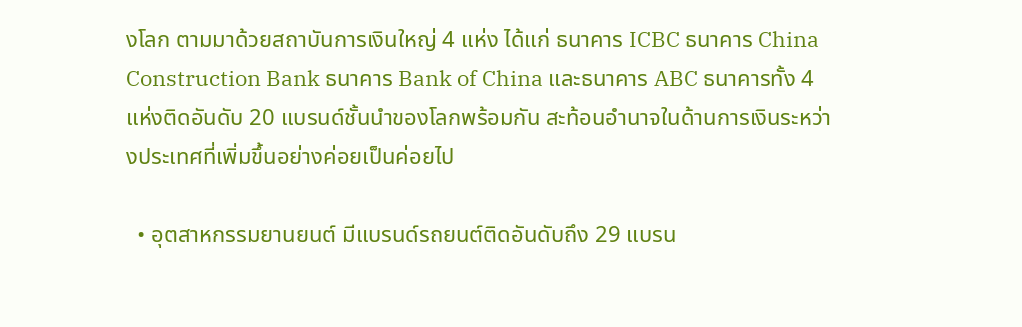งโลก ตามมาด้วยสถาบันการเงินใหญ่ 4 แห่ง ได้แก่ ธนาคาร ICBC ธนาคาร China Construction Bank ธนาคาร Bank of China และธนาคาร ABC ธนาคารทั้ง 4 แห่งติดอันดับ 20 แบรนด์ชั้นนำของโลกพร้อมกัน สะท้อนอำนาจในด้านการเงินระหว่างประเทศที่เพิ่มขึ้นอย่างค่อยเป็นค่อยไป

  • อุตสาหกรรมยานยนต์ มีแบรนด์รถยนต์ติดอันดับถึง 29 แบรน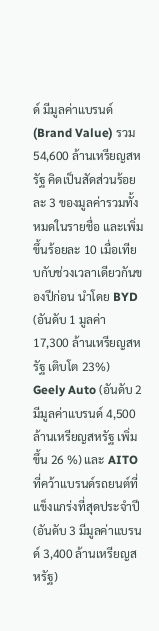ด์ มีมูลค่าแบรนด์ (Brand Value) รวม 54,600 ล้านเหรียญสหรัฐ คิดเป็นสัดส่วนร้อยละ 3 ของมูลค่ารวมทั้งหมดในรายชื่อ และเพิ่มขึ้นร้อยละ 10 เมื่อเทียบกับช่วงเวลาเดียวกันของปีก่อน นำโดย BYD (อันดับ 1 มูลค่า 17,300 ล้านเหรียญสหรัฐ เติบโต 23%) Geely Auto (อันดับ 2 มีมูลค่าแบรนด์ 4,500 ล้านเหรียญสหรัฐ เพิ่มขึ้น 26 %) และ AITO ที่คว้าแบรนด์รถยนต์ที่แข็งแกร่งที่สุดประจำปี (อันดับ 3 มีมูลค่าแบรนด์ 3,400 ล้านเหรียญสหรัฐ)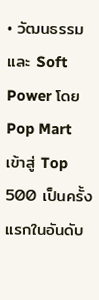• วัฒนธรรมและ Soft Power โดย Pop Mart เข้าสู่ Top 500 เป็นครั้งแรกในอันดับ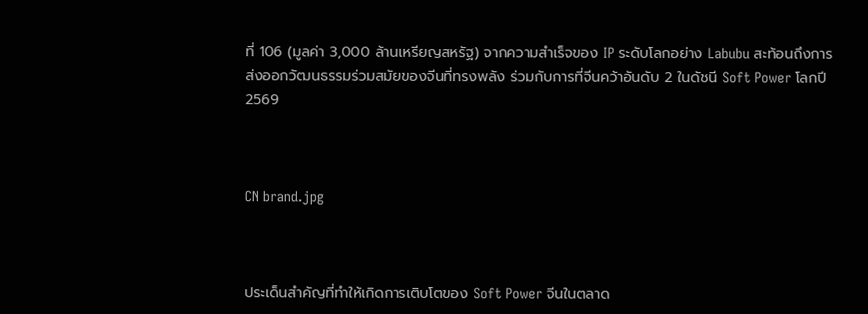ที่ 106 (มูลค่า 3,000 ล้านเหรียญสหรัฐ) จากความสำเร็จของ IP ระดับโลกอย่าง Labubu สะท้อนถึงการส่งออกวัฒนธรรมร่วมสมัยของจีนที่ทรงพลัง ร่วมกับการที่จีนคว้าอันดับ 2 ในดัชนี Soft Power โลกปี 2569



CN brand.jpg



ประเด็นสำคัญที่ทำให้เกิดการเติบโตของ Soft Power จีนในตลาด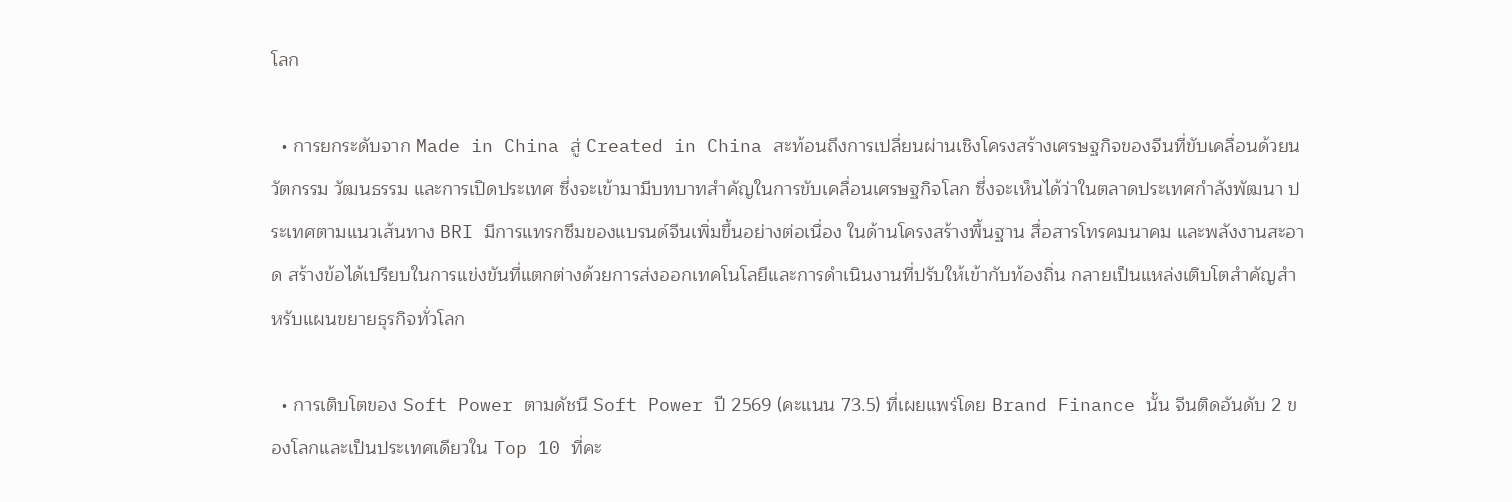โลก

  • การยกระดับจาก Made in China สู่ Created in China สะท้อนถึงการเปลี่ยนผ่านเชิงโครงสร้างเศรษฐกิจของจีนที่ขับเคลื่อนด้วยนวัตกรรม วัฒนธรรม และการเปิดประเทศ ซึ่งจะเข้ามามีบทบาทสำคัญในการขับเคลื่อนเศรษฐกิจโลก ซึ่งจะเห็นได้ว่าในตลาดประเทศกำลังพัฒนา ประเทศตามแนวเส้นทาง BRI มีการแทรกซึมของแบรนด์จีนเพิ่มขึ้นอย่างต่อเนื่อง ในด้านโครงสร้างพื้นฐาน สื่อสารโทรคมนาคม และพลังงานสะอาด สร้างข้อได้เปรียบในการแข่งขันที่แตกต่างด้วยการส่งออกเทคโนโลยีและการดำเนินงานที่ปรับให้เข้ากับท้องถิ่น กลายเป็นแหล่งเติบโตสำคัญสำหรับแผนขยายธุรกิจทั่วโลก

  • การเติบโตของ Soft Power ตามดัชนี Soft Power ปี 2569 (คะแนน 73.5) ที่เผยแพร่โดย Brand Finance นั้น จีนติดอันดับ 2 ของโลกและเป็นประเทศเดียวใน Top 10 ที่คะ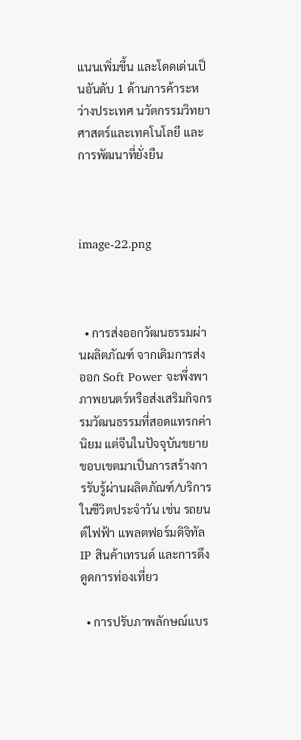แนนเพิ่มขึ้น และโดดเด่นเป็นอันดับ 1 ด้านการค้าระหว่างประเทศ นวัตกรรมวิทยาศาสตร์และเทคโนโลยี และการพัฒนาที่ยั่งยืน



image-22.png



  • การส่งออกวัฒนธรรมผ่านผลิตภัณฑ์ จากเดิมการส่งออก Soft Power จะพึ่งพาภาพยนตร์หรือส่งเสริมกิจกรรมวัฒนธรรมที่สอดแทรกค่านิยม แต่จีนในปัจจุบันขยายขอบเขตมาเป็นการสร้างการรับรู้ผ่านผลิตภัณฑ์/บริการในชีวิตประจำวัน เช่น รถยนต์ไฟฟ้า แพลตฟอร์มดิจิทัล IP สินค้าเทรนด์ และการดึงดูดการท่องเที่ยว

  • การปรับภาพลักษณ์แบร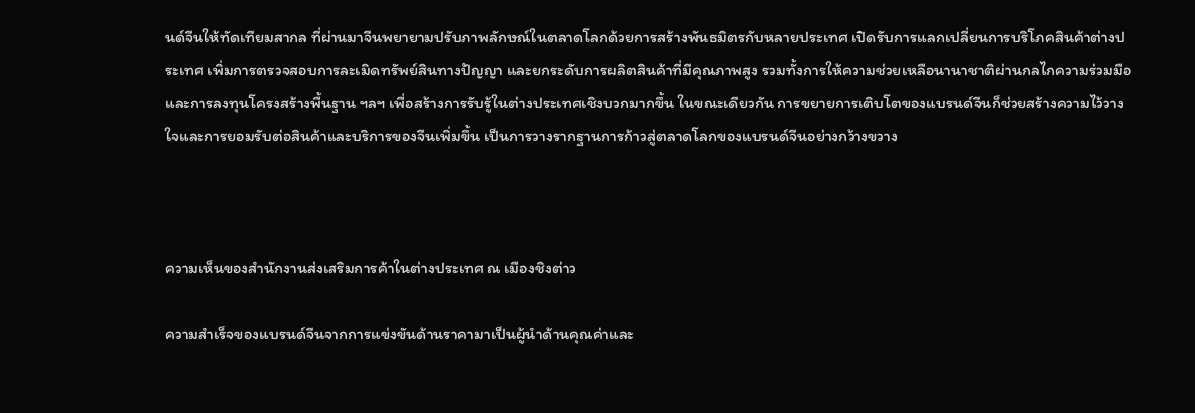นด์จีนให้ทัดเทียมสากล ที่ผ่านมาจีนพยายามปรับภาพลักษณ์ในตลาดโลกด้วยการสร้างพันธมิตรกับหลายประเทศ เปิดรับการแลกเปลี่ยนการบริโภคสินค้าต่างประเทศ เพิ่มการตรวจสอบการละเมิดทรัพย์สินทางปัญญา และยกระดับการผลิตสินค้าที่มีคุณภาพสูง รวมทั้งการให้ความช่วยเหลือนานาชาติผ่านกลไกความร่วมมือและการลงทุนโครงสร้างพื้นฐาน ฯลฯ เพื่อสร้างการรับรู้ในต่างประเทศเชิงบวกมากขึ้น ในขณะเดียวกัน การขยายการเติบโตของแบรนด์จีนก็ช่วยสร้างความไว้วางใจและการยอมรับต่อสินค้าและบริการของจีนเพิ่มขึ้น เป็นการวางรากฐานการก้าวสู่ตลาดโลกของแบรนด์จีนอย่างกว้างขวาง



ความเห็นของสำนักงานส่งเสริมการค้าในต่างประเทศ ณ เมืองชิงต่าว

ความสําเร็จของแบรนด์จีนจากการแข่งขันด้านราคามาเป็นผู้นำด้านคุณค่าและ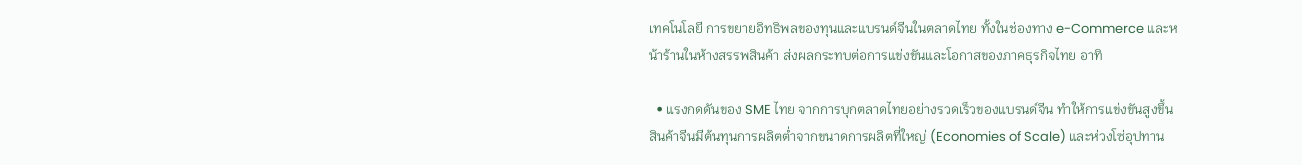เทคโนโลยี การขยายอิทธิพลของทุนและแบรนด์จีนในตลาดไทย ทั้งในช่องทาง e-Commerce และหน้าร้านในห้างสรรพสินค้า ส่งผลกระทบต่อการแข่งขันและโอกาสของภาคธุรกิจไทย อาทิ

  • แรงกดดันของ SME ไทย จากการบุกตลาดไทยอย่างรวดเร็วของแบรนด์จีน ทำให้การแข่งขันสูงขึ้น สินค้าจีนมีต้นทุนการผลิตต่ำจากขนาดการผลิตที่ใหญ่ (Economies of Scale) และห่วงโซ่อุปทาน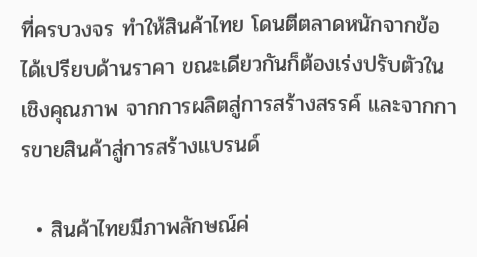ที่ครบวงจร ทำให้สินค้าไทย โดนตีตลาดหนักจากข้อได้เปรียบด้านราคา ขณะเดียวกันก็ต้องเร่งปรับตัวในเชิงคุณภาพ จากการผลิตสู่การสร้างสรรค์ และจากการขายสินค้าสู่การสร้างแบรนด์

  • สินค้าไทยมีภาพลักษณ์ค่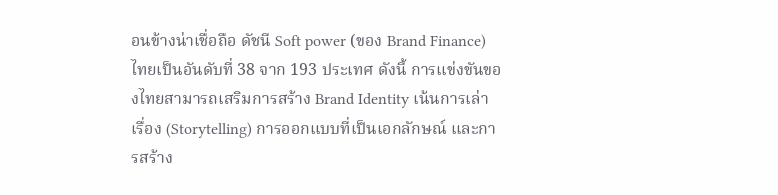อนข้างน่าเชื่อถือ ดัชนี Soft power (ของ Brand Finance) ไทยเป็นอันดับที่ 38 จาก 193 ประเทศ ดังนี้ การแข่งขันของไทยสามารถเสริมการสร้าง Brand Identity เน้นการเล่าเรื่อง (Storytelling) การออกแบบที่เป็นเอกลักษณ์ และการสร้าง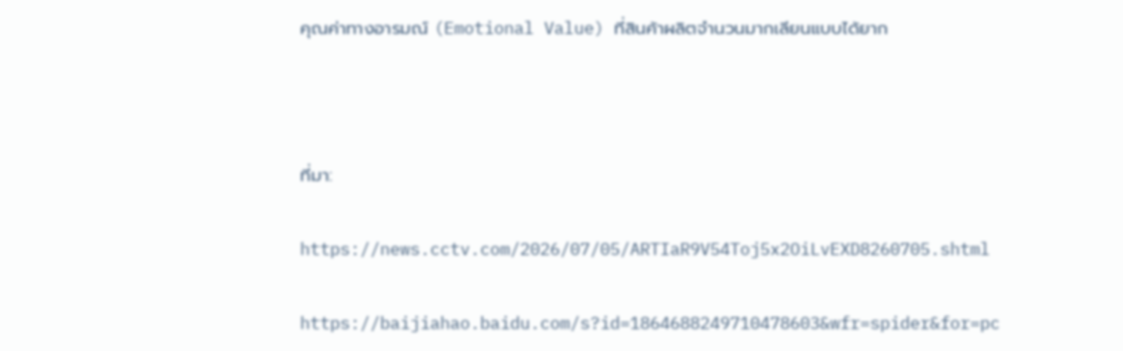คุณค่าทางอารมณ์ (Emotional Value) ที่สินค้าผลิตจำนวนมากเลียนแบบได้ยาก



ที่มา:

https://news.cctv.com/2026/07/05/ARTIaR9V54Toj5x2OiLvEXD8260705.shtml

https://baijiahao.baidu.com/s?id=1864688249710478603&wfr=spider&for=pc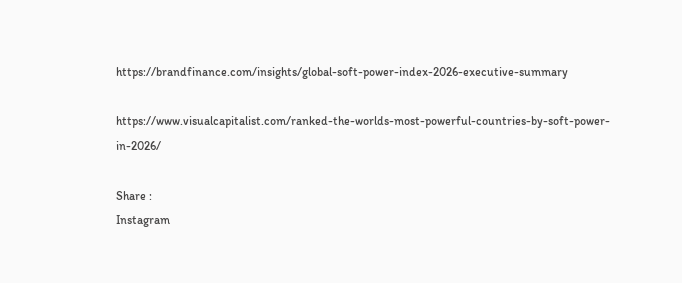https://brandfinance.com/insights/global-soft-power-index-2026-executive-summary

https://www.visualcapitalist.com/ranked-the-worlds-most-powerful-countries-by-soft-power-in-2026/

Share :
Instagram